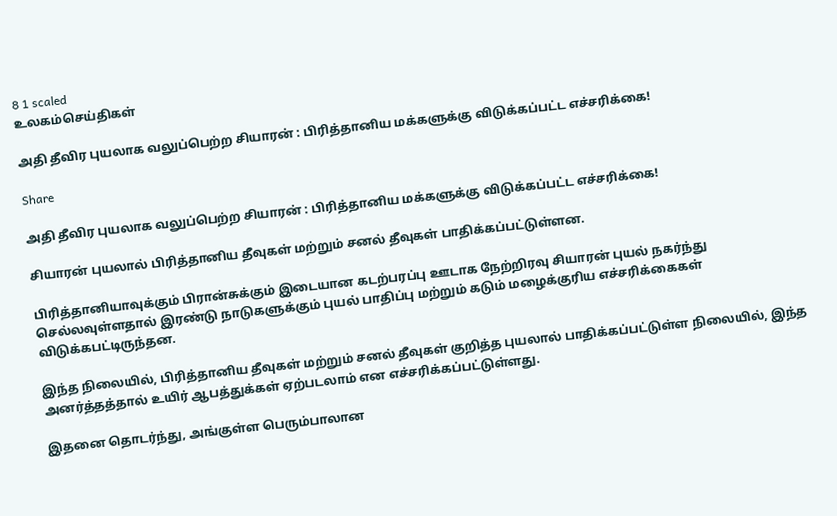8 1 scaled
உலகம்செய்திகள்

அதி தீவிர புயலாக வலுப்பெற்ற சியாரன் : பிரித்தானிய மக்களுக்கு விடுக்கப்பட்ட எச்சரிக்கை!

Share

அதி தீவிர புயலாக வலுப்பெற்ற சியாரன் : பிரித்தானிய மக்களுக்கு விடுக்கப்பட்ட எச்சரிக்கை!

சியாரன் புயலால் பிரித்தானிய தீவுகள் மற்றும் சனல் தீவுகள் பாதிக்கப்பட்டுள்ளன.

பிரித்தானியாவுக்கும் பிரான்சுக்கும் இடையான கடற்பரப்பு ஊடாக நேற்றிரவு சியாரன் புயல் நகர்ந்து செல்லவுள்ளதால் இரண்டு நாடுகளுக்கும் புயல் பாதிப்பு மற்றும் கடும் மழைக்குரிய எச்சரிக்கைகள் விடுக்கபட்டிருந்தன.

இந்த நிலையில், பிரித்தானிய தீவுகள் மற்றும் சனல் தீவுகள் குறித்த புயலால் பாதிக்கப்பட்டுள்ள நிலையில், இந்த அனர்த்தத்தால் உயிர் ஆபத்துக்கள் ஏற்படலாம் என எச்சரிக்கப்பட்டுள்ளது.

இதனை தொடர்ந்து, அங்குள்ள பெரும்பாலான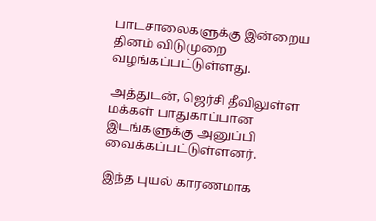பாடசாலைகளுக்கு இன்றைய தினம் விடுமுறை வழங்கப்பட்டுள்ளது.

அத்துடன், ஜெர்சி தீவிலுள்ள மக்கள் பாதுகாப்பான இடங்களுக்கு அனுப்பி வைக்கப்பட்டுள்ளனர்.

இந்த புயல் காரணமாக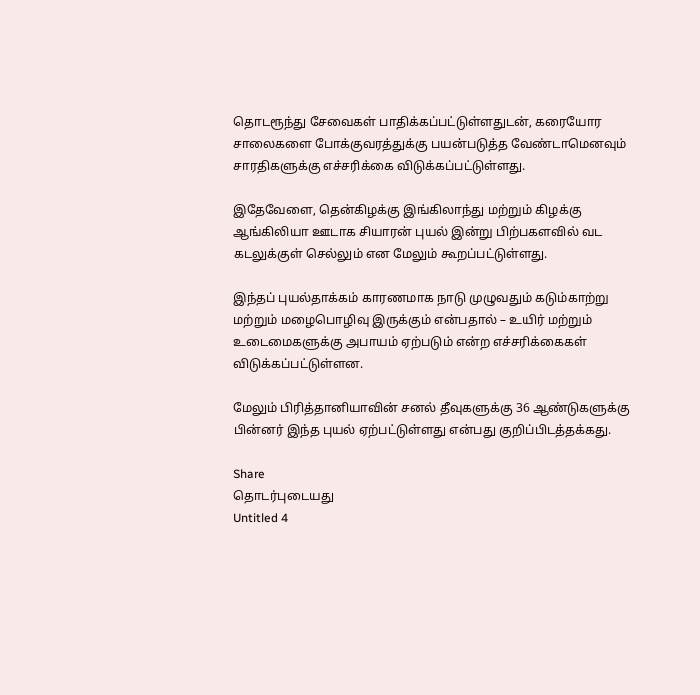தொடரூந்து சேவைகள் பாதிக்கப்பட்டுள்ளதுடன், கரையோர சாலைகளை போக்குவரத்துக்கு பயன்படுத்த வேண்டாமெனவும் சாரதிகளுக்கு எச்சரிக்கை விடுக்கப்பட்டுள்ளது.

இதேவேளை, தென்கிழக்கு இங்கிலாந்து மற்றும் கிழக்கு ஆங்கிலியா ஊடாக சியாரன் புயல் இன்று பிற்பகளவில் வட கடலுக்குள் செல்லும் என மேலும் கூறப்பட்டுள்ளது.

இந்தப் புயல்தாக்கம் காரணமாக நாடு முழுவதும் கடும்காற்று மற்றும் மழைபொழிவு இருக்கும் என்பதால் – உயிர் மற்றும் உடைமைகளுக்கு அபாயம் ஏற்படும் என்ற எச்சரிக்கைகள் விடுக்கப்பட்டுள்ளன.

மேலும் பிரித்தானியாவின் சனல் தீவுகளுக்கு 36 ஆண்டுகளுக்கு பின்னர் இந்த புயல் ஏற்பட்டுள்ளது என்பது குறிப்பிடத்தக்கது.

Share
தொடர்புடையது
Untitled 4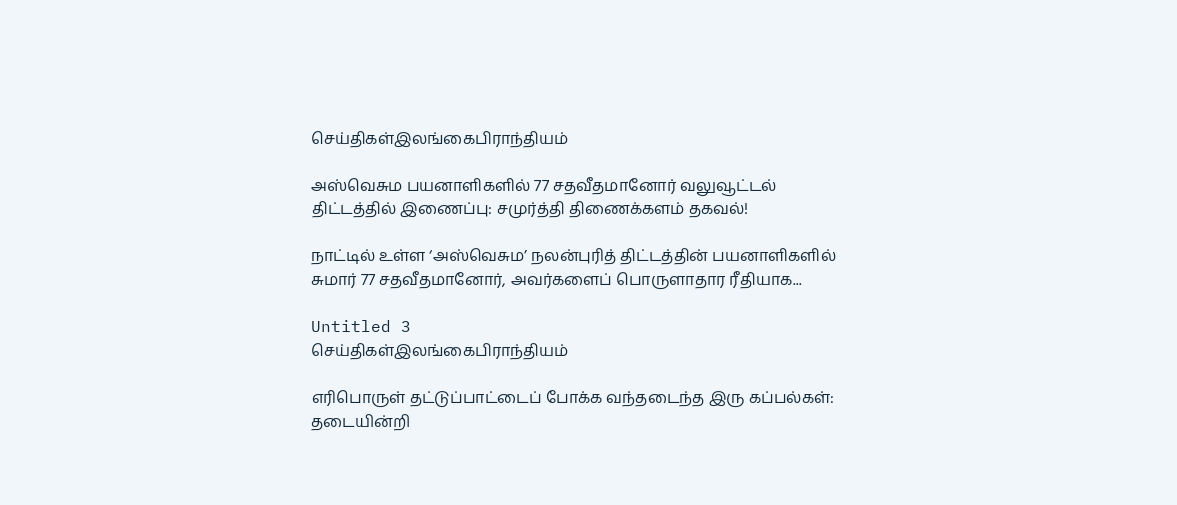செய்திகள்இலங்கைபிராந்தியம்

அஸ்வெசும பயனாளிகளில் 77 சதவீதமானோர் வலுவூட்டல் திட்டத்தில் இணைப்பு: சமுர்த்தி திணைக்களம் தகவல்!

நாட்டில் உள்ள ‘அஸ்வெசும’ நலன்புரித் திட்டத்தின் பயனாளிகளில் சுமார் 77 சதவீதமானோர், அவர்களைப் பொருளாதார ரீதியாக...

Untitled 3
செய்திகள்இலங்கைபிராந்தியம்

எரிபொருள் தட்டுப்பாட்டைப் போக்க வந்தடைந்த இரு கப்பல்கள்: தடையின்றி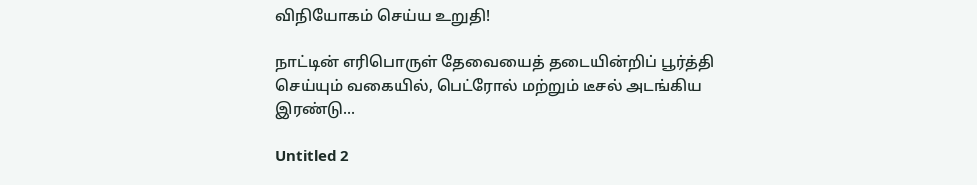விநியோகம் செய்ய உறுதி!

நாட்டின் எரிபொருள் தேவையைத் தடையின்றிப் பூர்த்தி செய்யும் வகையில், பெட்ரோல் மற்றும் டீசல் அடங்கிய இரண்டு...

Untitled 2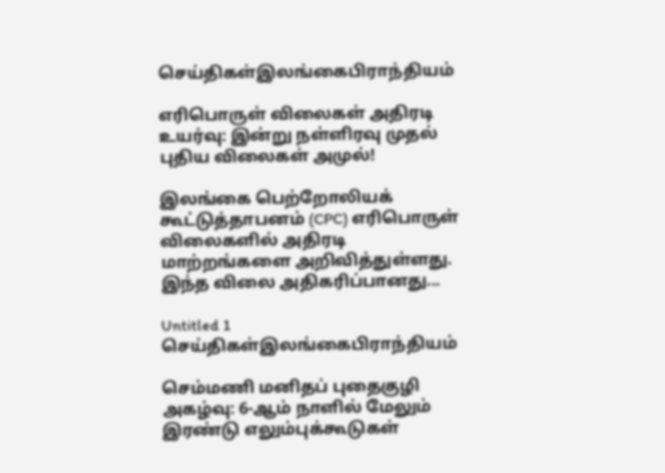செய்திகள்இலங்கைபிராந்தியம்

எரிபொருள் விலைகள் அதிரடி உயர்வு: இன்று நள்ளிரவு முதல் புதிய விலைகள் அமுல்!

இலங்கை பெற்றோலியக் கூட்டுத்தாபனம் (CPC) எரிபொருள் விலைகளில் அதிரடி மாற்றங்களை அறிவித்துள்ளது. இந்த விலை அதிகரிப்பானது...

Untitled 1
செய்திகள்இலங்கைபிராந்தியம்

செம்மணி மனிதப் புதைகுழி அகழ்வு: 6-ஆம் நாளில் மேலும் இரண்டு எலும்புக்கூடுகள்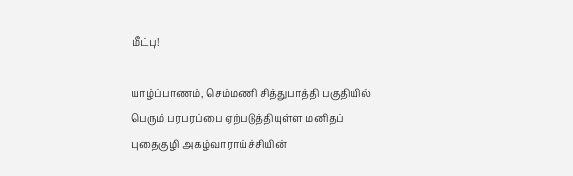மீட்பு!

யாழ்ப்பாணம், செம்மணி சித்துபாத்தி பகுதியில் பெரும் பரபரப்பை ஏற்படுத்தியுள்ள மனிதப் புதைகுழி அகழ்வாராய்ச்சியின்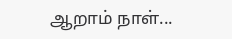ஆறாம் நாள்...